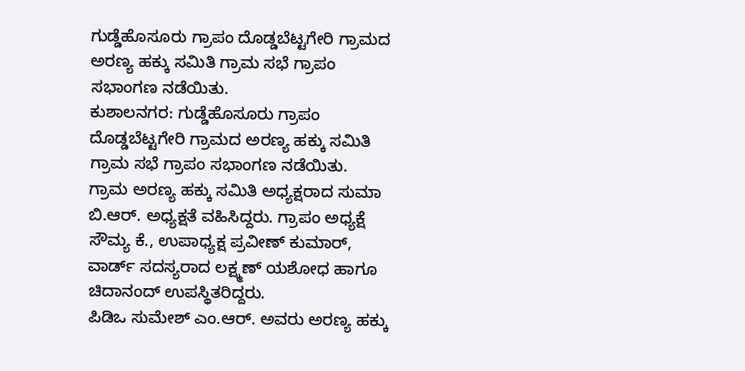ಗುಡ್ಡೆಹೊಸೂರು ಗ್ರಾಪಂ ದೊಡ್ಡಬೆಟ್ಟಗೇರಿ ಗ್ರಾಮದ ಅರಣ್ಯ ಹಕ್ಕು ಸಮಿತಿ ಗ್ರಾಮ ಸಭೆ ಗ್ರಾಪಂ ಸಭಾಂಗಣ ನಡೆಯಿತು.
ಕುಶಾಲನಗರ: ಗುಡ್ಡೆಹೊಸೂರು ಗ್ರಾಪಂ ದೊಡ್ಡಬೆಟ್ಟಗೇರಿ ಗ್ರಾಮದ ಅರಣ್ಯ ಹಕ್ಕು ಸಮಿತಿ ಗ್ರಾಮ ಸಭೆ ಗ್ರಾಪಂ ಸಭಾಂಗಣ ನಡೆಯಿತು.
ಗ್ರಾಮ ಅರಣ್ಯ ಹಕ್ಕು ಸಮಿತಿ ಅಧ್ಯಕ್ಷರಾದ ಸುಮಾ ಬಿ.ಆರ್. ಅಧ್ಯಕ್ಷತೆ ವಹಿಸಿದ್ದರು. ಗ್ರಾಪಂ ಅಧ್ಯಕ್ಷೆ ಸೌಮ್ಯ ಕೆ., ಉಪಾಧ್ಯಕ್ಷ ಪ್ರವೀಣ್ ಕುಮಾರ್, ವಾರ್ಡ್ ಸದಸ್ಯರಾದ ಲಕ್ಷ್ಮಣ್ ಯಶೋಧ ಹಾಗೂ ಚಿದಾನಂದ್ ಉಪಸ್ಥಿತರಿದ್ದರು.
ಪಿಡಿಒ ಸುಮೇಶ್ ಎಂ.ಆರ್. ಅವರು ಅರಣ್ಯ ಹಕ್ಕು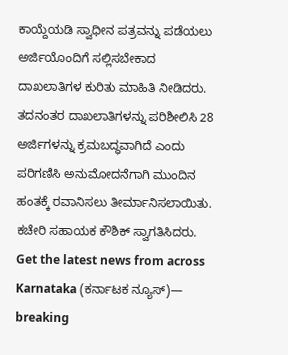ಕಾಯ್ದೆಯಡಿ ಸ್ವಾಧೀನ ಪತ್ರವನ್ನು ಪಡೆಯಲು ಅರ್ಜಿಯೊಂದಿಗೆ ಸಲ್ಲಿಸಬೇಕಾದ ದಾಖಲಾತಿಗಳ ಕುರಿತು ಮಾಹಿತಿ ನೀಡಿದರು. ತದನಂತರ ದಾಖಲಾತಿಗಳನ್ನು ಪರಿಶೀಲಿಸಿ 28 ಅರ್ಜಿಗಳನ್ನು ಕ್ರಮಬದ್ಧವಾಗಿದೆ ಎಂದು ಪರಿಗಣಿಸಿ ಅನುಮೋದನೆಗಾಗಿ ಮುಂದಿನ ಹಂತಕ್ಕೆ ರವಾನಿಸಲು ತೀರ್ಮಾನಿಸಲಾಯಿತು. ಕಚೇರಿ ಸಹಾಯಕ ಕೌಶಿಕ್ ಸ್ವಾಗತಿಸಿದರು.
Get the latest news from across Karnataka (ಕರ್ನಾಟಕ ನ್ಯೂಸ್)— breaking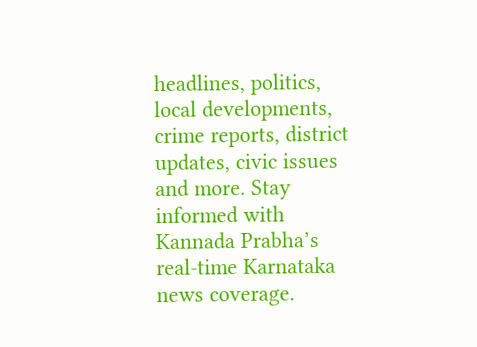headlines, politics, local developments, crime reports, district updates, civic issues and more. Stay informed with Kannada Prabha’s real‑time Karnataka news coverage.